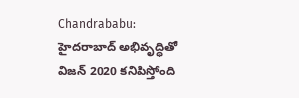Chandrababu: హైదరాబాద్ అభివృద్ధితో విజన్ 2020 కనిపిస్తోంది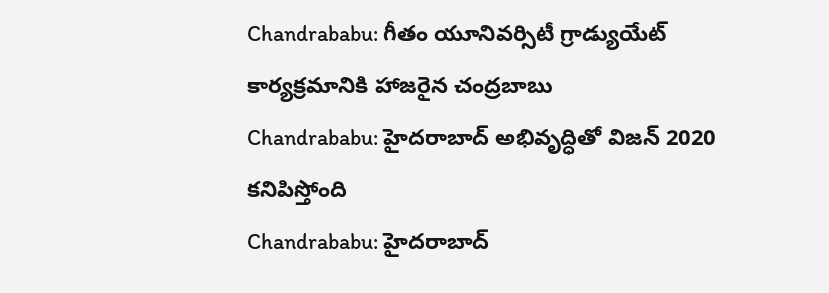Chandrababu: గీతం యూనివర్సిటీ గ్రాడ్యుయేట్ కార్యక్రమానికి హాజరైన చంద్రబాబు
Chandrababu: హైదరాబాద్ అభివృద్ధితో విజన్ 2020 కనిపిస్తోంది
Chandrababu: హైదరాబాద్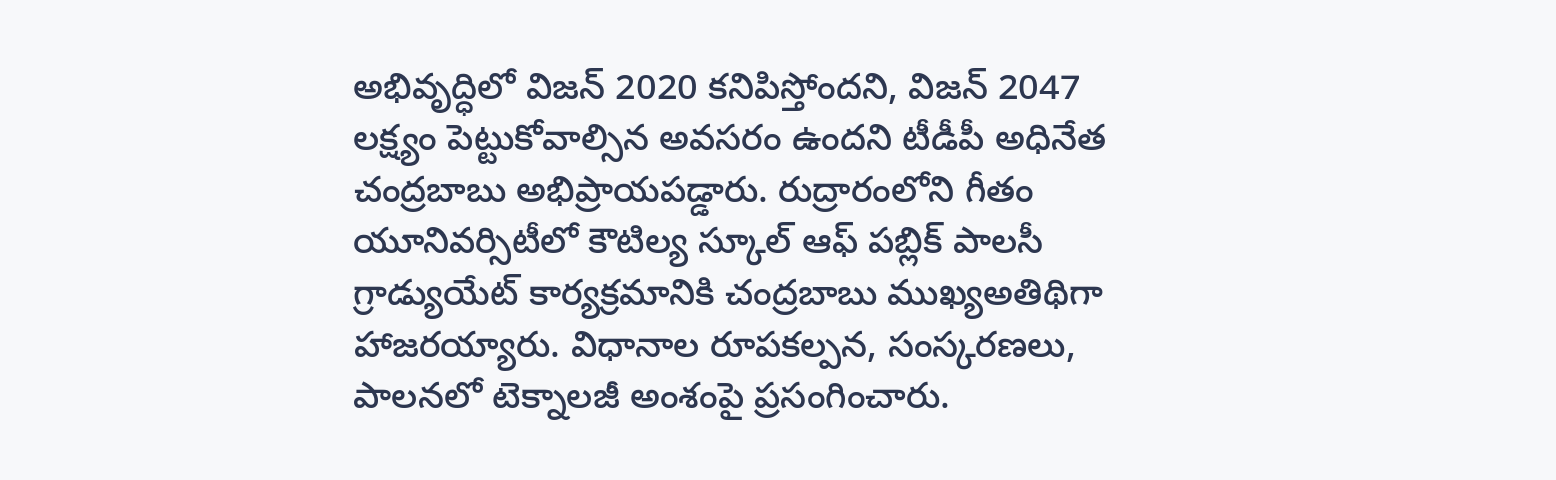అభివృద్ధిలో విజన్ 2020 కనిపిస్తోందని, విజన్ 2047 లక్ష్యం పెట్టుకోవాల్సిన అవసరం ఉందని టీడీపీ అధినేత చంద్రబాబు అభిప్రాయపడ్డారు. రుద్రారంలోని గీతం యూనివర్సిటీలో కౌటిల్య స్కూల్ ఆఫ్ పబ్లిక్ పాలసీ గ్రాడ్యుయేట్ కార్యక్రమానికి చంద్రబాబు ముఖ్యఅతిథిగా హాజరయ్యారు. విధానాల రూపకల్పన, సంస్కరణలు, పాలనలో టెక్నాలజీ అంశంపై ప్రసంగించారు.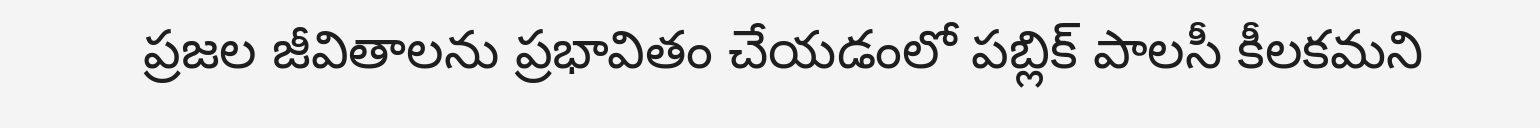ప్రజల జీవితాలను ప్రభావితం చేయడంలో పబ్లిక్ పాలసీ కీలకమని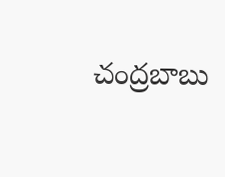చంద్రబాబు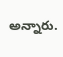అన్నారు.